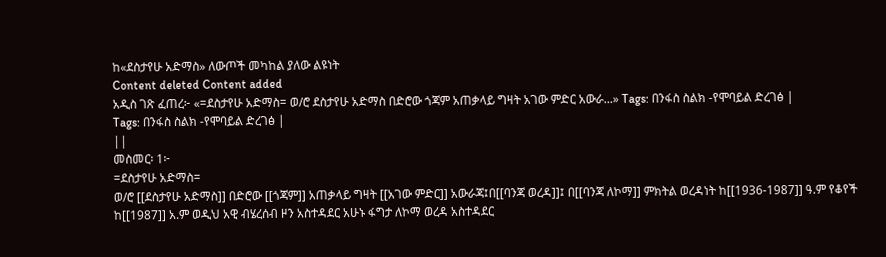ከ«ደስታየሁ አድማስ» ለውጦች መካከል ያለው ልዩነት
Content deleted Content added
አዲስ ገጽ ፈጠረ፦ «=ደስታየሁ አድማስ= ወ/ሮ ደስታየሁ አድማስ በድሮው ጎጃም አጠቃላይ ግዛት አገው ምድር አውራ...» Tags: በንፋስ ስልክ -የሞባይል ድረገፅ |
Tags: በንፋስ ስልክ -የሞባይል ድረገፅ |
||
መስመር፡ 1፦
=ደስታየሁ አድማስ=
ወ/ሮ [[ደስታየሁ አድማስ]] በድሮው [[ጎጃም]] አጠቃላይ ግዛት [[አገው ምድር]] አውራጃ፤በ[[ባንጃ ወረዳ]]፤ በ[[ባንጃ ለኮማ]] ምክትል ወረዳነት ከ[[1936-1987]] ዓ.ም የቆየች ከ[[1987]] አ.ም ወዲህ አዊ ብሄረሰብ ዞን አስተዳደር አሁኑ ፋግታ ለኮማ ወረዳ አስተዳደር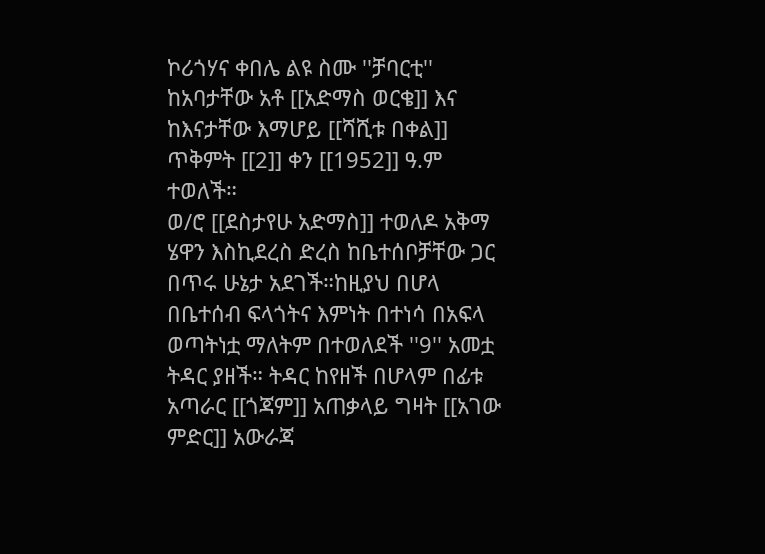ኮሪጎሃና ቀበሌ ልዩ ስሙ ''ቻባርቲ'' ከአባታቸው አቶ [[አድማስ ወርቄ]] እና ከእናታቸው እማሆይ [[ሻሺቱ በቀል]] ጥቅምት [[2]] ቀን [[1952]] ዓ.ም ተወለች።
ወ/ሮ [[ደስታየሁ አድማስ]] ተወለዶ አቅማ ሄዋን እስኪደረስ ድረስ ከቤተሰቦቻቸው ጋር በጥሩ ሁኔታ አደገች።ከዚያህ በሆላ በቤተሰብ ፍላጎትና እምነት በተነሳ በአፍላ ወጣትነቷ ማለትም በተወለደች ''9'' አመቷ ትዳር ያዘች። ትዳር ከየዘች በሆላም በፊቱ አጣራር [[ጎጃም]] አጠቃላይ ግዛት [[አገው ምድር]] አውራጃ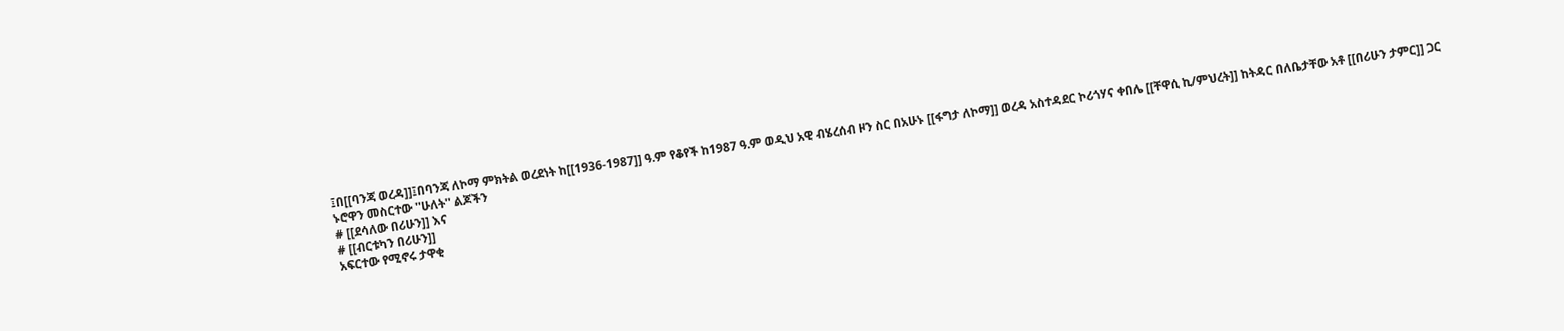፤በ[[ባንጃ ወረዳ]]፤በባንጃ ለኮማ ምክትል ወረደነት ከ[[1936-1987]] ዓ.ም የቆየች ከ1987 ዓ.ም ወዲህ አዊ ብሄረሰብ ዞን ስር በአሁኑ [[ፋግታ ለኮማ]] ወረዳ አስተዳደር ኮሪጎሃና ቀበሌ [[ቸዋሲ ኪ/ምህረት]] ከትዳር በለቤታቸው አቶ [[በሪሁን ታምር]] ጋር ኑሮዋን መስርተው ''ሁለት'' ልጆችን
# [[ደሳለው በሪሁን]] እና
# [[ብርቱካን በሪሁን]]
አፍርተው የሚኖሩ ታዋቂ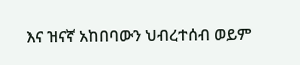እና ዝናኛ አከበባውን ህብረተሰብ ወይም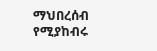ማህበረሰብ የሚያከብሩ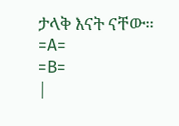ታላቅ እናት ናቸው።
=A=
=B=
|